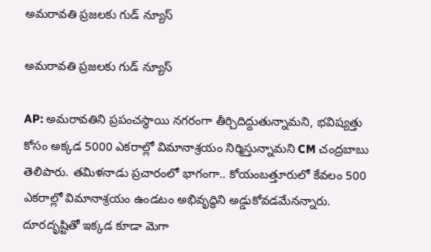అమరావతి ప్రజలకు గుడ్ న్యూస్

అమరావతి ప్రజలకు గుడ్ న్యూస్

AP: అమరావతిని ప్రపంచస్థాయి నగరంగా తీర్చిదిద్దుతున్నామని, భవిష్యత్తు కోసం అక్కడ 5000 ఎకరాల్లో విమానాశ్రయం నిర్మిస్తున్నామని CM చంద్రబాబు తెలిపారు. తమిళనాడు ప్రచారంలో భాగంగా.. కోయంబత్తూరులో కేవలం 500 ఎకరాల్లో విమానాశ్రయం ఉండటం అభివృద్ధిని అడ్డుకోవడమేనన్నారు. దూరదృష్టితో ఇక్కడ కూడా మెగా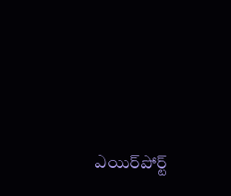ఎయిర్‌పోర్ట్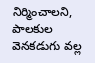నిర్మించాలని, పాలకుల వెనకడుగు వల్ల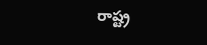రాష్ట్ర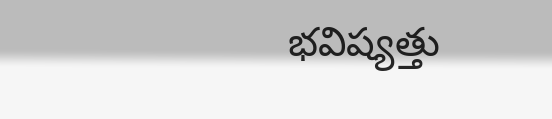భవిష్యత్తు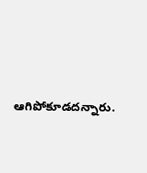ఆగిపోకూడదన్నారు.